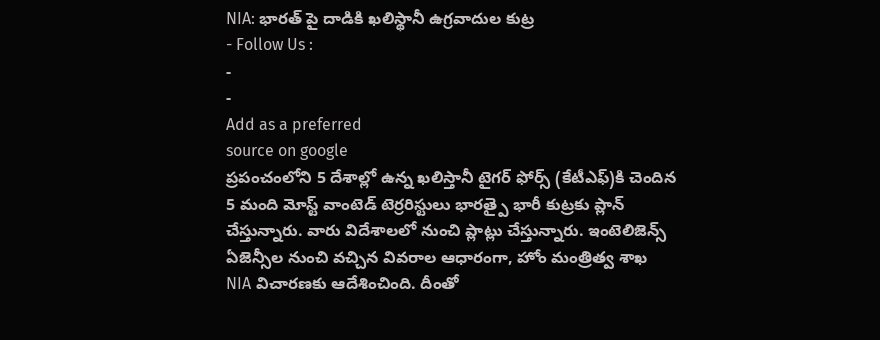NIA: భారత్ పై దాడికి ఖలిస్థానీ ఉగ్రవాదుల కుట్ర
- Follow Us :
-
-
Add as a preferred
source on google
ప్రపంచంలోని 5 దేశాల్లో ఉన్న ఖలిస్తానీ టైగర్ ఫోర్స్ (కేటీఎఫ్)కి చెందిన 5 మంది మోస్ట్ వాంటెడ్ టెర్రరిస్టులు భారత్పై భారీ కుట్రకు ప్లాన్ చేస్తున్నారు. వారు విదేశాలలో నుంచి ప్లాట్లు చేస్తున్నారు. ఇంటెలిజెన్స్ ఏజెన్సీల నుంచి వచ్చిన వివరాల ఆధారంగా, హోం మంత్రిత్వ శాఖ NIA విచారణకు ఆదేశించింది. దీంతో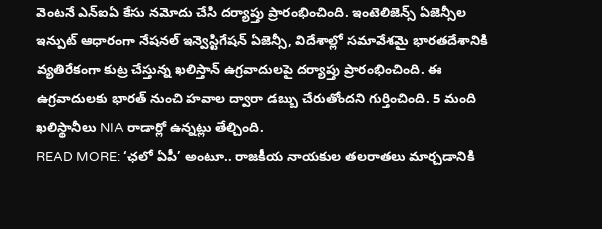వెంటనే ఎన్ఐఏ కేసు నమోదు చేసి దర్యాప్తు ప్రారంభించింది. ఇంటెలిజెన్స్ ఏజెన్సీల ఇన్పుట్ ఆధారంగా నేషనల్ ఇన్వెస్టిగేషన్ ఏజెన్సీ, విదేశాల్లో సమావేశమై భారతదేశానికి వ్యతిరేకంగా కుట్ర చేస్తున్న ఖలిస్తాన్ ఉగ్రవాదులపై దర్యాప్తు ప్రారంభించింది. ఈ ఉగ్రవాదులకు భారత్ నుంచి హవాల ద్వారా డబ్బు చేరుతోందని గుర్తించింది. 5 మంది ఖలిస్థానీలు NIA రాడార్లో ఉన్నట్లు తేల్చింది.
READ MORE: ‘ఛలో ఏపీ’ అంటూ.. రాజకీయ నాయకుల తలరాతలు మార్చడానికి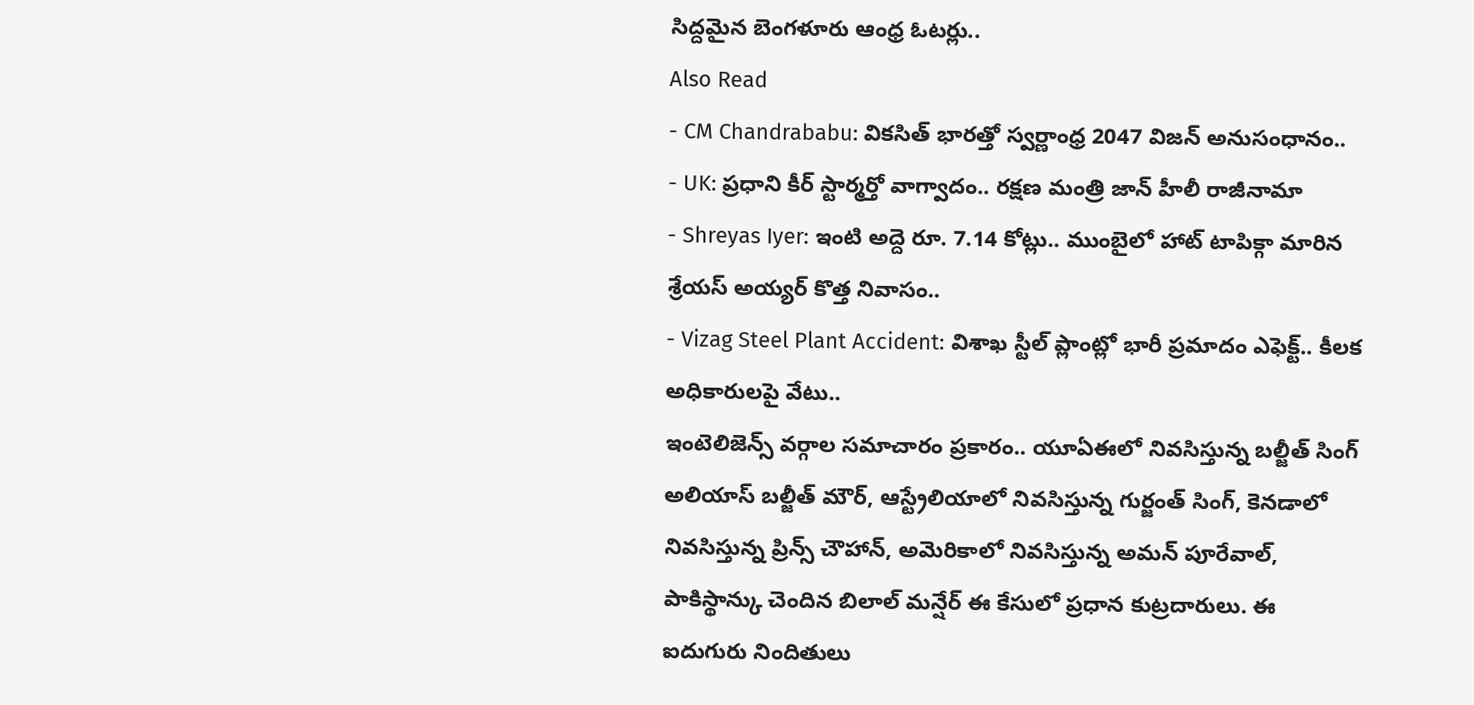సిద్దమైన బెంగళూరు ఆంధ్ర ఓటర్లు..
Also Read
- CM Chandrababu: వికసిత్ భారత్తో స్వర్ణాంధ్ర 2047 విజన్ అనుసంధానం..
- UK: ప్రధాని కీర్ స్టార్మర్తో వాగ్వాదం.. రక్షణ మంత్రి జాన్ హీలీ రాజీనామా
- Shreyas Iyer: ఇంటి అద్దె రూ. 7.14 కోట్లు.. ముంబైలో హాట్ టాపిక్గా మారిన శ్రేయస్ అయ్యర్ కొత్త నివాసం..
- Vizag Steel Plant Accident: విశాఖ స్టీల్ ప్లాంట్లో భారీ ప్రమాదం ఎఫెక్ట్.. కీలక అధికారులపై వేటు..
ఇంటెలిజెన్స్ వర్గాల సమాచారం ప్రకారం.. యూఏఈలో నివసిస్తున్న బల్జీత్ సింగ్ అలియాస్ బల్జీత్ మౌర్, ఆస్ట్రేలియాలో నివసిస్తున్న గుర్జంత్ సింగ్, కెనడాలో నివసిస్తున్న ప్రిన్స్ చౌహాన్, అమెరికాలో నివసిస్తున్న అమన్ పూరేవాల్, పాకిస్థాన్కు చెందిన బిలాల్ మన్షేర్ ఈ కేసులో ప్రధాన కుట్రదారులు. ఈ ఐదుగురు నిందితులు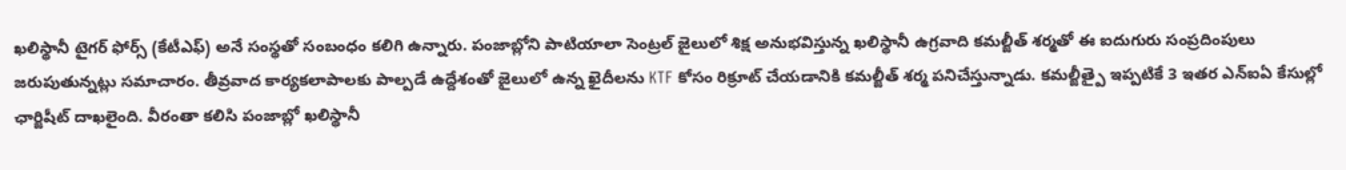ఖలిస్థానీ టైగర్ ఫోర్స్ (కేటీఎఫ్) అనే సంస్థతో సంబంధం కలిగి ఉన్నారు. పంజాబ్లోని పాటియాలా సెంట్రల్ జైలులో శిక్ష అనుభవిస్తున్న ఖలిస్థానీ ఉగ్రవాది కమల్జీత్ శర్మతో ఈ ఐదుగురు సంప్రదింపులు జరుపుతున్నట్లు సమాచారం. తీవ్రవాద కార్యకలాపాలకు పాల్పడే ఉద్దేశంతో జైలులో ఉన్న ఖైదీలను KTF కోసం రిక్రూట్ చేయడానికి కమల్జీత్ శర్మ పనిచేస్తున్నాడు. కమల్జీత్పై ఇప్పటికే 3 ఇతర ఎన్ఐఏ కేసుల్లో ఛార్జిషీట్ దాఖలైంది. వీరంతా కలిసి పంజాబ్లో ఖలిస్థానీ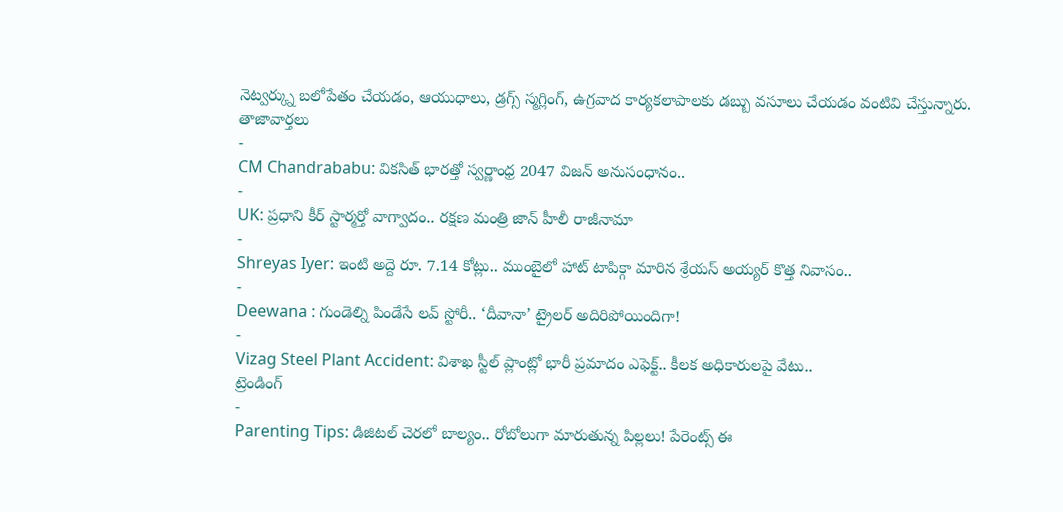నెట్వర్క్ను బలోపేతం చేయడం, ఆయుధాలు, డ్రగ్స్ స్మగ్లింగ్, ఉగ్రవాద కార్యకలాపాలకు డబ్బు వసూలు చేయడం వంటివి చేస్తున్నారు.
తాజావార్తలు
-
CM Chandrababu: వికసిత్ భారత్తో స్వర్ణాంధ్ర 2047 విజన్ అనుసంధానం..
-
UK: ప్రధాని కీర్ స్టార్మర్తో వాగ్వాదం.. రక్షణ మంత్రి జాన్ హీలీ రాజీనామా
-
Shreyas Iyer: ఇంటి అద్దె రూ. 7.14 కోట్లు.. ముంబైలో హాట్ టాపిక్గా మారిన శ్రేయస్ అయ్యర్ కొత్త నివాసం..
-
Deewana : గుండెల్ని పిండేసే లవ్ స్టోరీ.. ‘దీవానా’ ట్రైలర్ అదిరిపోయిందిగా!
-
Vizag Steel Plant Accident: విశాఖ స్టీల్ ప్లాంట్లో భారీ ప్రమాదం ఎఫెక్ట్.. కీలక అధికారులపై వేటు..
ట్రెండింగ్
-
Parenting Tips: డిజిటల్ చెరలో బాల్యం.. రోబోలుగా మారుతున్న పిల్లలు! పేరెంట్స్ ఈ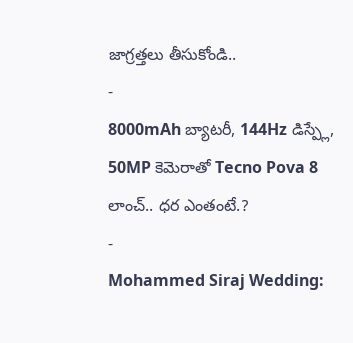జాగ్రత్తలు తీసుకోండి..
-
8000mAh బ్యాటరీ, 144Hz డిస్ప్లే, 50MP కెమెరాతో Tecno Pova 8 లాంచ్.. ధర ఎంతంటే.?
-
Mohammed Siraj Wedding: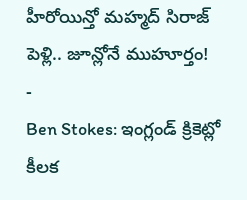హీరోయిన్తో మహ్మద్ సిరాజ్ పెళ్లి.. జూన్లోనే ముహూర్తం!
-
Ben Stokes: ఇంగ్లండ్ క్రికెట్లో కీలక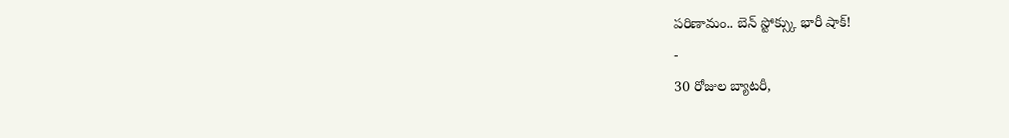పరిణామం.. బెన్ స్టోక్స్కు భారీ షాక్!
-
30 రోజుల బ్యాటరీ,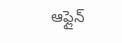ఆఫ్లైన్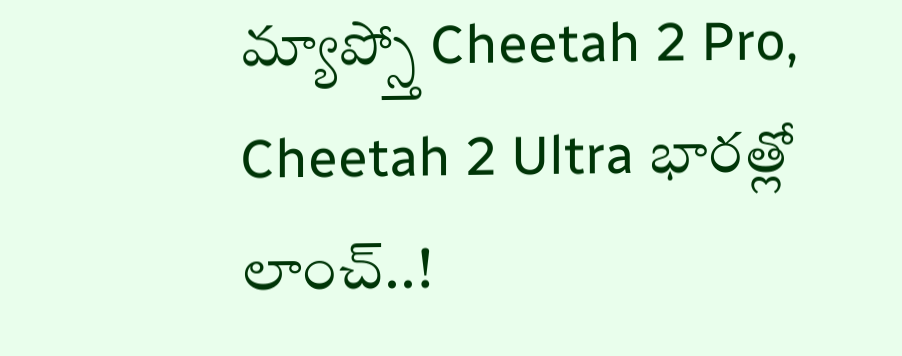మ్యాప్స్తో Cheetah 2 Pro, Cheetah 2 Ultra భారత్లో లాంచ్..!